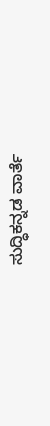ಸುದ್ಧಿಕನ್ನಡ ವಾರ್ತೆ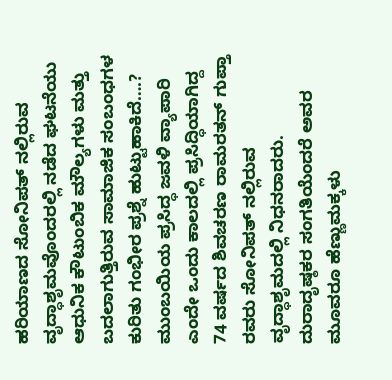ಹರಿಯಾಣದ ಸೋನಿಪತ್ ನಲ್ಲಿರುವ ವೃದ್ಧಾಶೃಮವೊಂದರಲ್ಲಿ ನಡೆದ ಘಟನೆಯು ಆಧುನಿಕ ಕೌಟುಂಬಿಕ ಮೌಲ್ಯಗಳು ಮತ್ತು ಬದಲಾಗುತ್ತಿರುವ ಸಾಮಾಜಿಕ ಸಂಬಂಧಗಳ ಕುರಿತು ಗಂಭೀರ ಪ್ರಶ್ನೆ ಹುಟ್ಟುಹಾಕಿದೆ….?
ಮುಂಬಯಿಯ ಪ್ರಸಿದ್ಧ ಜವಳಿ ವ್ಯಾಪಾರಿ ಎಂದೇ ಒಂದು ಕಾಲದಲ್ಲಿ ಪ್ರಸಿದ್ಧಿಯಾಗಿದ್ದ 74 ವರ್ಷದ ಶಿವಚರಣ ರಾಮರತನ್ ಗುಪ್ತಾ ರವರು ಸೋನಿಪತ್ ನಲ್ಲಿರುವ ವೃದ್ಧಾಶೃಮದಲ್ಲಿ ನಿಧನರಾದರು. ದುರಾದೃಷ್ಠಕರ ಸಂಗತಿಯೆಂದರೆ ಅವರ ಮೂವರೂ ಹೆಣ್ಣುಮಕ್ಕಳು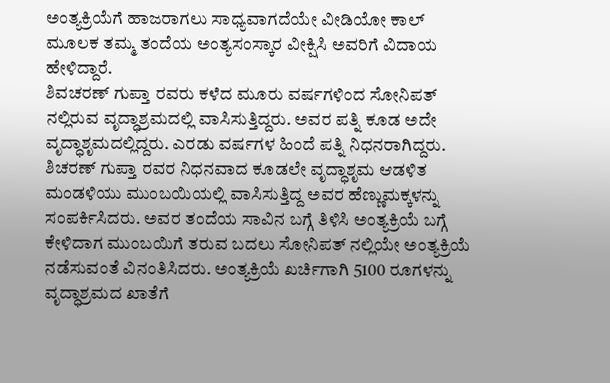ಅಂತ್ಯಕ್ರಿಯೆಗೆ ಹಾಜರಾಗಲು ಸಾಧ್ಯವಾಗದೆಯೇ ವೀಡಿಯೋ ಕಾಲ್ ಮೂಲಕ ತಮ್ಮ ತಂದೆಯ ಅಂತ್ಯಸಂಸ್ಕಾರ ವೀಕ್ಷಿಸಿ ಅವರಿಗೆ ವಿದಾಯ ಹೇಳಿದ್ದಾರೆ.
ಶಿವಚರಣ್ ಗುಪ್ತಾ ರವರು ಕಳೆದ ಮೂರು ವರ್ಷಗಳಿಂದ ಸೋನಿಪತ್ ನಲ್ಲಿರುವ ವೃದ್ಧಾಶ್ರಮದಲ್ಲಿ ವಾಸಿಸುತ್ತಿದ್ದರು. ಅವರ ಪತ್ನಿ ಕೂಡ ಅದೇ ವೃದ್ಧಾಶೃಮದಲ್ಲಿದ್ದರು. ಎರಡು ವರ್ಷಗಳ ಹಿಂದೆ ಪತ್ನಿ ನಿಧನರಾಗಿದ್ದರು. ಶಿಚರಣ್ ಗುಪ್ತಾ ರವರ ನಿಧನವಾದ ಕೂಡಲೇ ವೃದ್ಧಾಶೃಮ ಆಡಳಿತ ಮಂಡಳಿಯು ಮುಂಬಯಿಯಲ್ಲಿ ವಾಸಿಸುತ್ತಿದ್ದ ಅವರ ಹೆಣ್ಣುಮಕ್ಕಳನ್ನು ಸಂಪರ್ಕಿಸಿದರು. ಅವರ ತಂದೆಯ ಸಾವಿನ ಬಗ್ಗೆ ತಿಳಿಸಿ ಅಂತ್ಯಕ್ರಿಯೆ ಬಗ್ಗೆ ಕೇಳಿದಾಗ ಮುಂಬಯಿಗೆ ತರುವ ಬದಲು ಸೋನಿಪತ್ ನಲ್ಲಿಯೇ ಅಂತ್ಯಕ್ರಿಯೆ ನಡೆಸುವಂತೆ ವಿನಂತಿಸಿದರು. ಅಂತ್ಯಕ್ರಿಯೆ ಖರ್ಚಿಗಾಗಿ 5100 ರೂಗಳನ್ನು ವೃದ್ಧಾಶ್ರಮದ ಖಾತೆಗೆ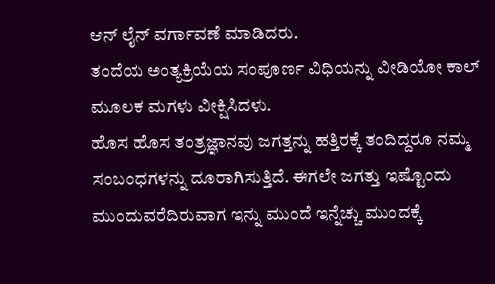ಆನ್ ಲೈನ್ ವರ್ಗಾವಣೆ ಮಾಡಿದರು.
ತಂದೆಯ ಅಂತ್ಯಕ್ರಿಯೆಯ ಸಂಪೂರ್ಣ ವಿಧಿಯನ್ನು ವೀಡಿಯೋ ಕಾಲ್ ಮೂಲಕ ಮಗಳು ವೀಕ್ಷಿಸಿದಳು.
ಹೊಸ ಹೊಸ ತಂತ್ರಜ್ಞಾನವು ಜಗತ್ತನ್ನು ಹತ್ತಿರಕ್ಕೆ ತಂದಿದ್ದರೂ ನಮ್ಮ ಸಂಬಂಧಗಳನ್ನು ದೂರಾಗಿಸುತ್ತಿದೆ. ಈಗಲೇ ಜಗತ್ತು ಇಷ್ಟೊಂದು ಮುಂದುವರೆದಿರುವಾಗ ಇನ್ನು ಮುಂದೆ ಇನ್ನೆಚ್ಚು ಮುಂದಕ್ಕೆ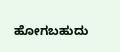ಹೋಗಬಹುದು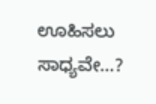ಊಹಿಸಲು ಸಾಧ್ಯವೇ…?